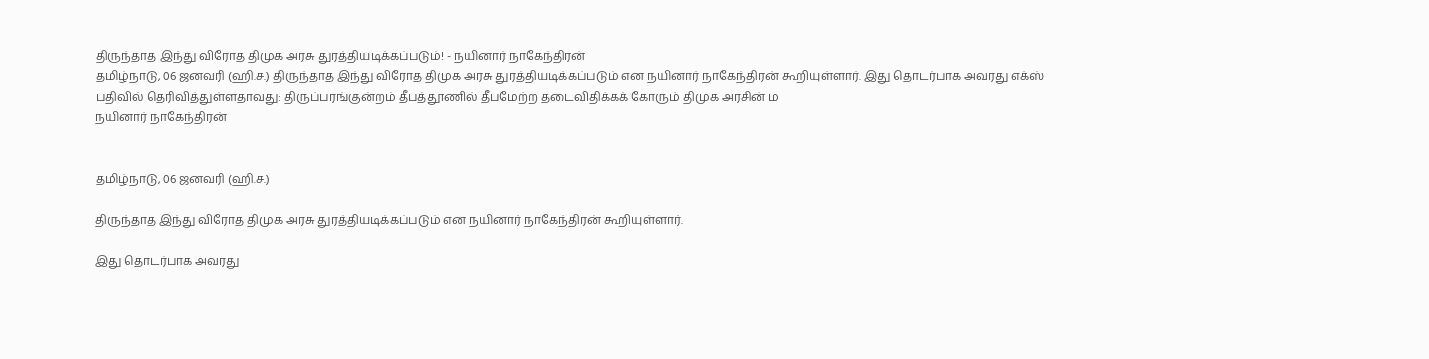திருந்தாத இந்து விரோத திமுக அரசு துரத்தியடிக்கப்படும்! - நயினார் நாகேந்திரன்
தமிழ்நாடு, 06 ஜனவரி (ஹி.ச.) திருந்தாத இந்து விரோத திமுக அரசு துரத்தியடிக்கப்படும் என நயினார் நாகேந்திரன் கூறியுள்ளார். இது தொடர்பாக அவரது எக்ஸ் பதிவில் தெரிவித்துள்ளதாவது: திருப்பரங்குன்றம் தீபத்தூணில் தீபமேற்ற தடைவிதிக்கக் கோரும் திமுக அரசின் ம
நயினார் நாகேந்திரன்


தமிழ்நாடு, 06 ஜனவரி (ஹி.ச.)

திருந்தாத இந்து விரோத திமுக அரசு துரத்தியடிக்கப்படும் என நயினார் நாகேந்திரன் கூறியுள்ளார்.

இது தொடர்பாக அவரது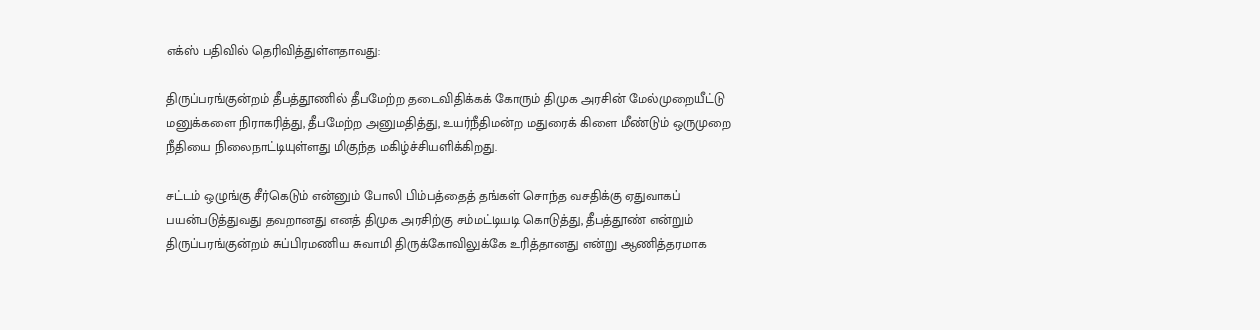எக்ஸ் பதிவில் தெரிவித்துள்ளதாவது:

திருப்பரங்குன்றம் தீபத்தூணில் தீபமேற்ற தடைவிதிக்கக் கோரும் திமுக அரசின் மேல்முறையீட்டு மனுக்களை நிராகரித்து, தீபமேற்ற அனுமதித்து, உயர்நீதிமன்ற மதுரைக் கிளை மீண்டும் ஒருமுறை நீதியை நிலைநாட்டியுள்ளது மிகுந்த மகிழ்ச்சியளிக்கிறது.

சட்டம் ஒழுங்கு சீர்கெடும் என்னும் போலி பிம்பத்தைத் தங்கள் சொந்த வசதிக்கு ஏதுவாகப் பயன்படுத்துவது தவறானது எனத் திமுக அரசிற்கு சம்மட்டியடி கொடுத்து, தீபத்தூண் என்றும் திருப்பரங்குன்றம் சுப்பிரமணிய சுவாமி திருக்கோவிலுக்கே உரித்தானது என்று ஆணித்தரமாக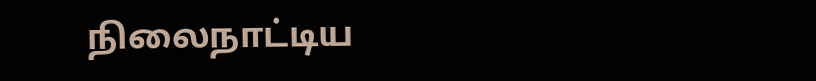நிலைநாட்டிய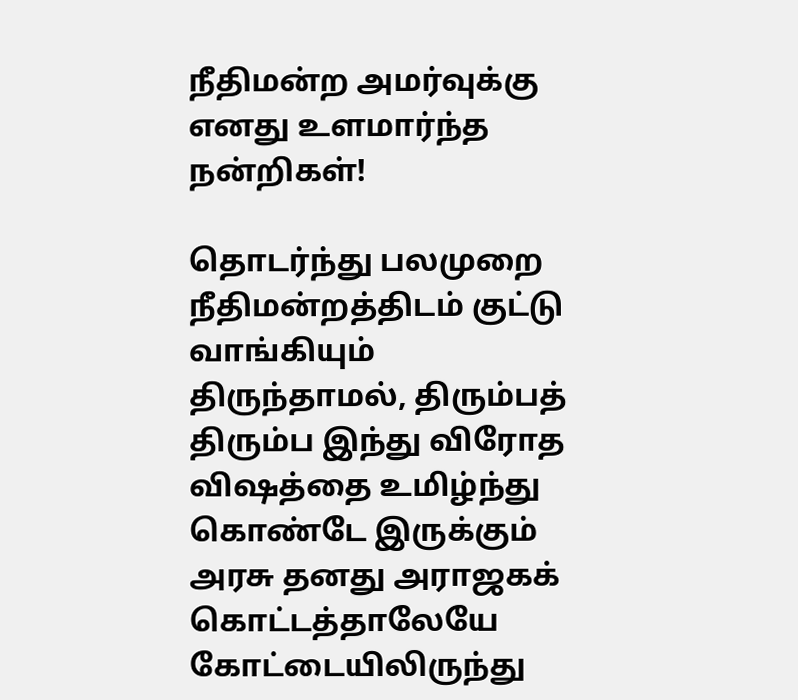நீதிமன்ற அமர்வுக்கு எனது உளமார்ந்த நன்றிகள்!

தொடர்ந்து பலமுறை நீதிமன்றத்திடம் குட்டு வாங்கியும் திருந்தாமல், திரும்பத் திரும்ப இந்து விரோத விஷத்தை உமிழ்ந்து கொண்டே இருக்கும் அரசு தனது அராஜகக் கொட்டத்தாலேயே கோட்டையிலிருந்து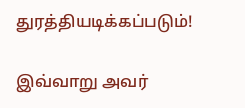துரத்தியடிக்கப்படும்!

இவ்வாறு அவர்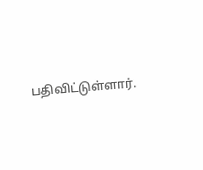பதிவிட்டுள்ளார்.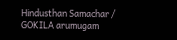Hindusthan Samachar / GOKILA arumugam